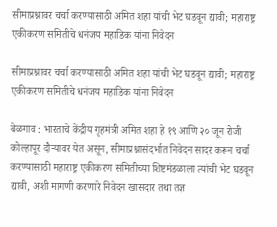सीमाप्रश्नावर चर्चा करण्यासाठी अमित शहा यांची भेट घडवून द्यावी; महाराष्ट्र एकीकरण समितीचे धनंजय महाडिक यांना निवेदन

सीमाप्रश्नावर चर्चा करण्यासाठी अमित शहा यांची भेट घडवून द्यावी; महाराष्ट्र एकीकरण समितीचे धनंजय महाडिक यांना निवेदन

बेळगाव : भारताचे केंद्रीय गृहमंत्री अमित शहा हे १९ आणि २० जून रोजी कोल्हापूर दौऱ्यावर येत असून, सीमाप्रश्नासंदर्भात निवेदन सादर करून चर्चा करण्यासाठी महाराष्ट्र एकीकरण समितीच्या शिष्टमंडळाला त्यांची भेट घडवून द्यावी, अशी मागणी करणारे निवेदन खासदार तथा तज्ञ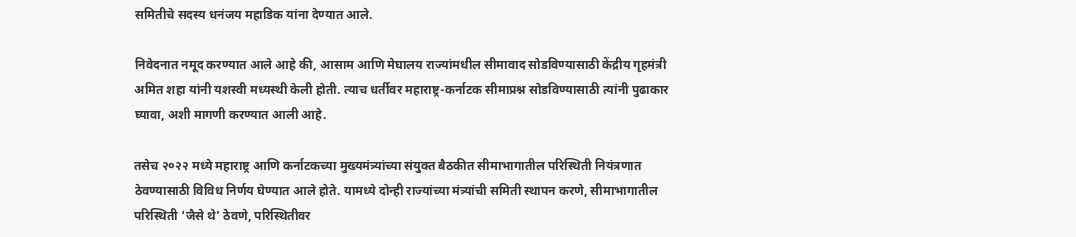समितीचे सदस्य धनंजय महाडिक यांना देण्यात आले.

निवेदनात नमूद करण्यात आले आहे की, आसाम आणि मेघालय राज्यांमधील सीमावाद सोडविण्यासाठी केंद्रीय गृहमंत्री अमित शहा यांनी यशस्वी मध्यस्थी केली होती. त्याच धर्तीवर महाराष्ट्र-कर्नाटक सीमाप्रश्न सोडविण्यासाठी त्यांनी पुढाकार घ्यावा, अशी मागणी करण्यात आली आहे.

तसेच २०२२ मध्ये महाराष्ट्र आणि कर्नाटकच्या मुख्यमंत्र्यांच्या संयुक्त बैठकीत सीमाभागातील परिस्थिती नियंत्रणात ठेवण्यासाठी विविध निर्णय घेण्यात आले होते. यामध्ये दोन्ही राज्यांच्या मंत्र्यांची समिती स्थापन करणे, सीमाभागातील परिस्थिती ‘जैसे थे’ ठेवणे, परिस्थितीवर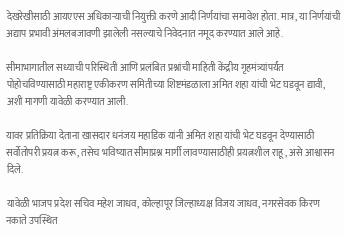देखरेखीसाठी आयएएस अधिकाऱ्याची नियुक्ती करणे आदी निर्णयांचा समावेश होता. मात्र, या निर्णयांची अद्याप प्रभावी अंमलबजावणी झालेली नसल्याचे निवेदनात नमूद करण्यात आले आहे.

सीमाभागातील सध्याची परिस्थिती आणि प्रलंबित प्रश्नांची माहिती केंद्रीय गृहमंत्र्यांपर्यंत पोहोचविण्यासाठी महाराष्ट्र एकीकरण समितीच्या शिष्टमंडळाला अमित शहा यांची भेट घडवून द्यावी, अशी मागणी यावेळी करण्यात आली.

यावर प्रतिक्रिया देताना खासदार धनंजय महाडिक यांनी अमित शहा यांची भेट घडवून देण्यासाठी सर्वोतोपरी प्रयत्न करू, तसेच भविष्यात सीमाप्रश्न मार्गी लावण्यासाठीही प्रयत्नशील राहू, असे आश्वासन दिले.

यावेळी भाजप प्रदेश सचिव महेश जाधव, कोल्हापूर जिल्हाध्यक्ष विजय जाधव, नगरसेवक किरण नकाते उपस्थित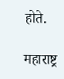होते.

महाराष्ट्र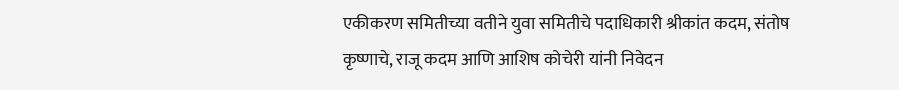एकीकरण समितीच्या वतीने युवा समितीचे पदाधिकारी श्रीकांत कदम, संतोष कृष्णाचे, राजू कदम आणि आशिष कोचेरी यांनी निवेदन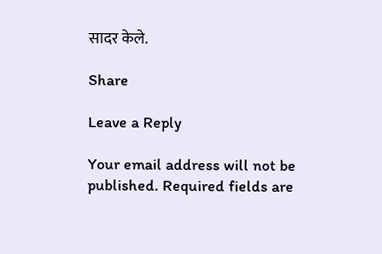सादर केले.

Share

Leave a Reply

Your email address will not be published. Required fields are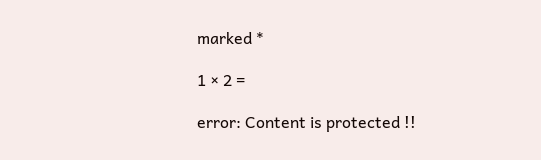marked *

1 × 2 =

error: Content is protected !!